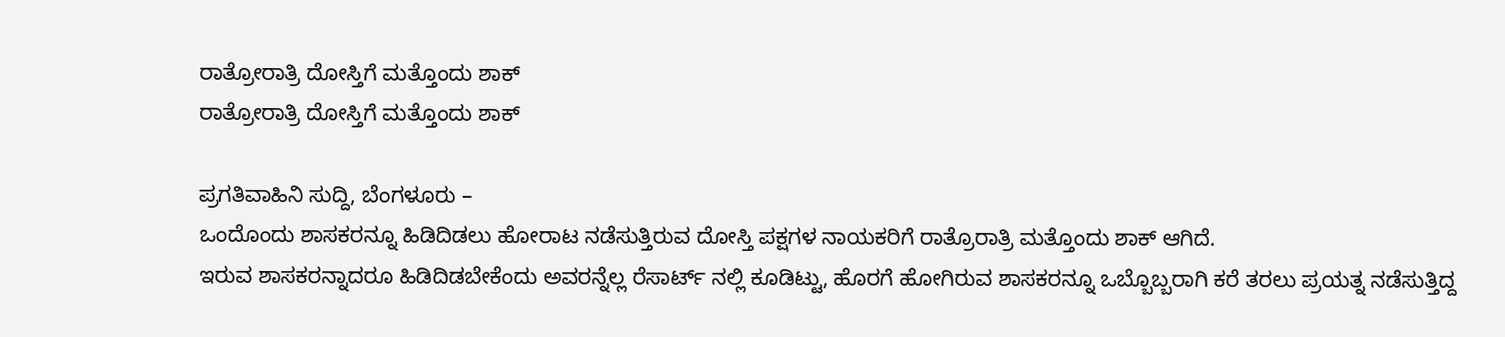ರಾತ್ರೋರಾತ್ರಿ ದೋಸ್ತಿಗೆ ಮತ್ತೊಂದು ಶಾಕ್
ರಾತ್ರೋರಾತ್ರಿ ದೋಸ್ತಿಗೆ ಮತ್ತೊಂದು ಶಾಕ್

ಪ್ರಗತಿವಾಹಿನಿ ಸುದ್ದಿ, ಬೆಂಗಳೂರು –
ಒಂದೊಂದು ಶಾಸಕರನ್ನೂ ಹಿಡಿದಿಡಲು ಹೋರಾಟ ನಡೆಸುತ್ತಿರುವ ದೋಸ್ತಿ ಪಕ್ಷಗಳ ನಾಯಕರಿಗೆ ರಾತ್ರೊರಾತ್ರಿ ಮತ್ತೊಂದು ಶಾಕ್ ಆಗಿದೆ.
ಇರುವ ಶಾಸಕರನ್ನಾದರೂ ಹಿಡಿದಿಡಬೇಕೆಂದು ಅವರನ್ನೆಲ್ಲ ರೆಸಾರ್ಟ್ ನಲ್ಲಿ ಕೂಡಿಟ್ಟು, ಹೊರಗೆ ಹೋಗಿರುವ ಶಾಸಕರನ್ನೂ ಒಬ್ಬೊಬ್ಬರಾಗಿ ಕರೆ ತರಲು ಪ್ರಯತ್ನ ನಡೆಸುತ್ತಿದ್ದ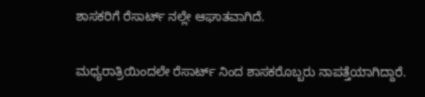ಶಾಸಕರಿಗೆ ರೆಸಾರ್ಟ್ ನಲ್ಲೇ ಆಘಾತವಾಗಿದೆ.

ಮಧ್ಯರಾತ್ರಿಯಿಂದಲೇ ರೆಸಾರ್ಟ್ ನಿಂದ ಶಾಸಕರೊಬ್ಬರು ನಾಪತ್ತೆಯಾಗಿದ್ದಾರೆ.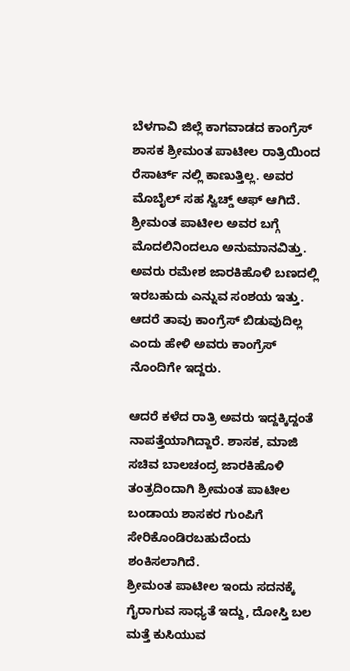ಬೆಳಗಾವಿ ಜಿಲ್ಲೆ ಕಾಗವಾಡದ ಕಾಂಗ್ರೆಸ್ ಶಾಸಕ ಶ್ರೀಮಂತ ಪಾಟೀಲ ರಾತ್ರಿಯಿಂದ ರೆಸಾರ್ಟ್ ನಲ್ಲಿ ಕಾಣುತ್ತಿಲ್ಲ. ಅವರ ಮೊಬೈಲ್ ಸಹ ಸ್ವಿಚ್ಡ್ ಆಫ್ ಆಗಿದೆ.
ಶ್ರೀಮಂತ ಪಾಟೀಲ ಅವರ ಬಗ್ಗೆ ಮೊದಲಿನಿಂದಲೂ ಅನುಮಾನವಿತ್ತು. ಅವರು ರಮೇಶ ಜಾರಕಿಹೊಳಿ ಬಣದಲ್ಲಿ ಇರಬಹುದು ಎನ್ನುವ ಸಂಶಯ ಇತ್ತು. ಆದರೆ ತಾವು ಕಾಂಗ್ರೆಸ್ ಬಿಡುವುದಿಲ್ಲ ಎಂದು ಹೇಳಿ ಅವರು ಕಾಂಗ್ರೆಸ್ ನೊಂದಿಗೇ ಇದ್ದರು.

ಆದರೆ ಕಳೆದ ರಾತ್ರಿ ಅವರು ಇದ್ದಕ್ಕಿದ್ದಂತೆ ನಾಪತ್ತೆಯಾಗಿದ್ದಾರೆ. ಶಾಸಕ, ಮಾಜಿ ಸಚಿವ ಬಾಲಚಂದ್ರ ಜಾರಕಿಹೊಳಿ ತಂತ್ರದಿಂದಾಗಿ ಶ್ರೀಮಂತ ಪಾಟೀಲ ಬಂಡಾಯ ಶಾಸಕರ ಗುಂಪಿಗೆ ಸೇರಿಕೊಂಡಿರಬಹುದೆಂದು ಶಂಕಿಸಲಾಗಿದೆ.
ಶ್ರೀಮಂತ ಪಾಟೀಲ ಇಂದು ಸದನಕ್ಕೆ ಗೈರಾಗುವ ಸಾಧ್ಯತೆ ಇದ್ದು, ದೋಸ್ತಿ ಬಲ ಮತ್ತೆ ಕುಸಿಯುವ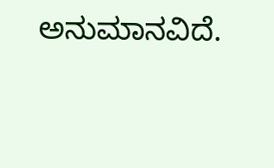ಅನುಮಾನವಿದೆ.